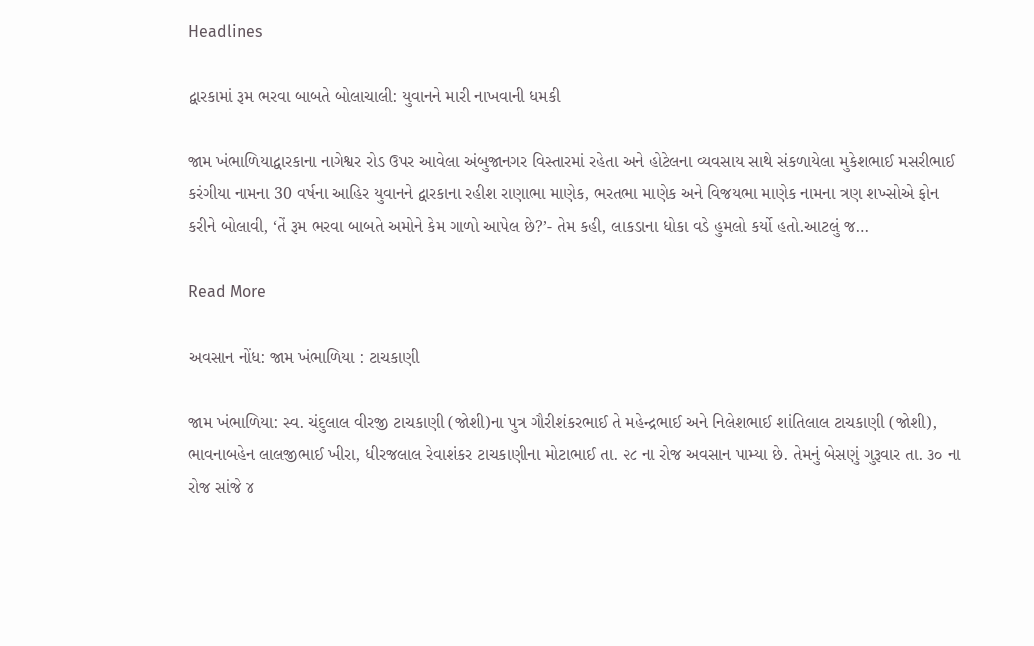Headlines

દ્વારકામાં રૂમ ભરવા બાબતે બોલાચાલી: યુવાનને મારી નાખવાની ધમકી

જામ ખંભાળિયાદ્વારકાના નાગેશ્વર રોડ ઉપર આવેલા અંબુજાનગર વિસ્તારમાં રહેતા અને હોટેલના વ્યવસાય સાથે સંકળાયેલા મુકેશભાઈ મસરીભાઈ કરંગીયા નામના 30 વર્ષના આહિર યુવાનને દ્વારકાના રહીશ રાણાભા માણેક, ભરતભા માણેક અને વિજયભા માણેક નામના ત્રણ શખ્સોએ ફોન કરીને બોલાવી, ‘તેં રૂમ ભરવા બાબતે અમોને કેમ ગાળો આપેલ છે?’- તેમ કહી, લાકડાના ધોકા વડે હુમલો કર્યો હતો.આટલું જ…

Read More

અવસાન નોંધ: જામ ખંભાળિયા : ટાચકાણી

જામ ખંભાળિયા: સ્વ. ચંદુલાલ વીરજી ટાચકાણી (જોશી)ના પુત્ર ગૌરીશંકરભાઈ તે મહેન્દ્રભાઈ અને નિલેશભાઈ શાંતિલાલ ટાચકાણી (જોશી), ભાવનાબહેન લાલજીભાઈ ખીરા, ધીરજલાલ રેવાશંકર ટાચકાણીના મોટાભાઈ તા. ૨૮ ના રોજ અવસાન પામ્યા છે. તેમનું બેસણું ગુરૂવાર તા. ૩૦ ના રોજ સાંજે ૪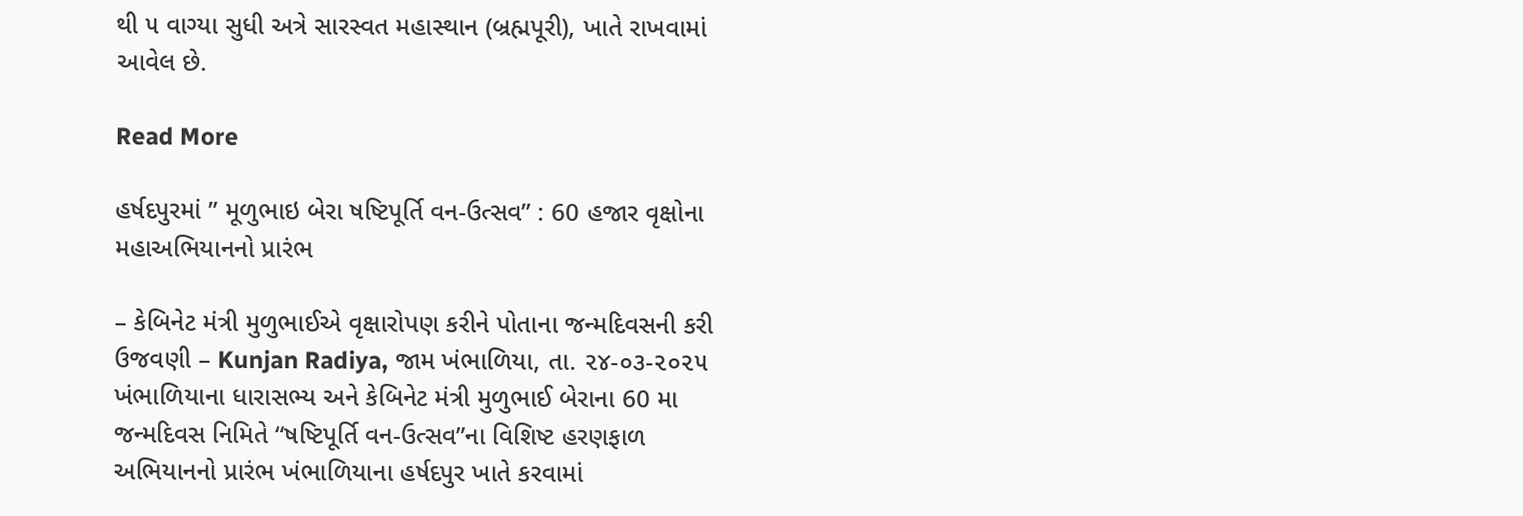થી ૫ વાગ્યા સુધી અત્રે સારસ્વત મહાસ્થાન (બ્રહ્મપૂરી), ખાતે રાખવામાં આવેલ છે.

Read More

હર્ષદપુરમાં ” મૂળુભાઇ બેરા ષષ્ટિપૂર્તિ વન-ઉત્સવ” : 60 હજાર વૃક્ષોના મહાઅભિયાનનો પ્રારંભ

– કેબિનેટ મંત્રી મુળુભાઈએ વૃક્ષારોપણ કરીને પોતાના જન્મદિવસની કરી ઉજવણી – Kunjan Radiya, જામ ખંભાળિયા, તા. ૨૪-૦૩-૨૦૨૫       ખંભાળિયાના ધારાસભ્ય અને કેબિનેટ મંત્રી મુળુભાઈ બેરાના 60 મા જન્મદિવસ નિમિતે “ષષ્ટિપૂર્તિ વન-ઉત્સવ”ના વિશિષ્ટ હરણફાળ અભિયાનનો પ્રારંભ ખંભાળિયાના હર્ષદપુર ખાતે કરવામાં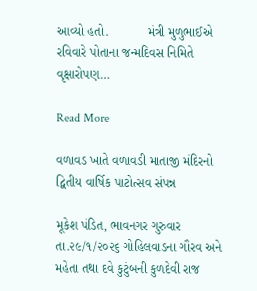આવ્યો હતો.           મંત્રી મુળુભાઈએ રવિવારે પોતાના જન્મદિવસ નિમિતે વૃક્ષારોપણ…

Read More

વળાવડ ખાતે વળાવડી માતાજી મંદિરનો દ્વિતીય વાર્ષિક પાટોત્સવ સંપન્ન

મૂકેશ પંડિત, ભાવનગર ગુરુવાર તા.૨૯/૧/૨૦૨૬ ગોહિલવાડના ગૌરવ અને મહેતા તથા દવે કુટુંબની કુળદેવી રાજ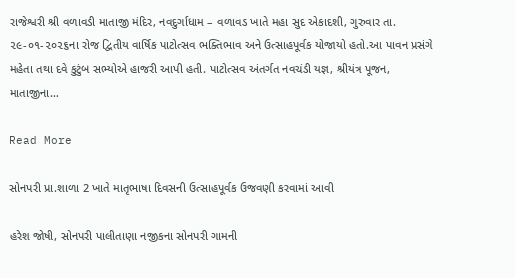રાજેશ્વરી શ્રી વળાવડી માતાજી મંદિર, નવદુર્ગાધામ – વળાવડ ખાતે મહા સુદ એકાદશી, ગુરુવાર તા. ૨૯-૦૧-૨૦૨૬ના રોજ દ્વિતીય વાર્ષિક પાટોત્સવ ભક્તિભાવ અને ઉત્સાહપૂર્વક યોજાયો હતો.આ પાવન પ્રસંગે મહેતા તથા દવે કુટુંબ સભ્યોએ હાજરી આપી હતી. પાટોત્સવ અંતર્ગત નવચંડી યજ્ઞ, શ્રીયંત્ર પૂજન, માતાજીના…

Read More

સોનપરી પ્રા.શાળા 2 ખાતે માતૃભાષા દિવસની ઉત્સાહપૂર્વક ઉજવણી કરવામાં આવી

હરેશ જોષી, સોનપરી પાલીતાણા નજીકના સોનપરી ગામની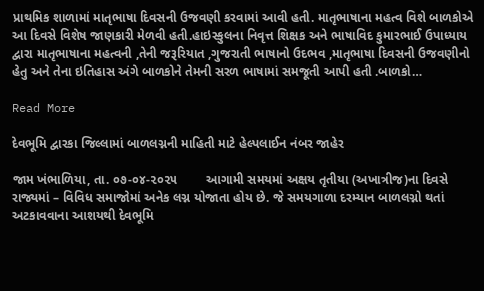પ્રાથમિક શાળામાં માતૃભાષા દિવસની ઉજવણી કરવામાં આવી હતી. માતૃભાષાના મહત્વ વિશે બાળકોએ આ દિવસે વિશેષ જાણકારી મેળવી હતી.હાઇસ્કુલના નિવૃત્ત શિક્ષક અને ભાષાવિદ કુમારભાઈ ઉપાધ્યાય દ્વારા માતૃભાષાના મહત્વની ,તેની જરૂરિયાત ,ગુજરાતી ભાષાનો ઉદભવ ,માતૃભાષા દિવસની ઉજવણીનો હેતુ અને તેના ઇતિહાસ અંગે બાળકોને તેમની સરળ ભાષામાં સમજૂતી આપી હતી .બાળકો…

Read More

દેવભૂમિ દ્વારકા જિલ્લામાં બાળલગ્નની માહિતી માટે હેલ્પલાઈન નંબર જાહેર

જામ ખંભાળિયા, તા. ૦૭-૦૪-૨૦૨૫        આગામી સમયમાં અક્ષય તૃતીયા (અખાત્રીજ)ના દિવસે રાજ્યમાં – વિવિધ સમાજોમાં અનેક લગ્ન યોજાતા હોય છે. જે સમયગાળા દરમ્યાન બાળલગ્નો થતાં અટકાવવાના આશયથી દેવભૂમિ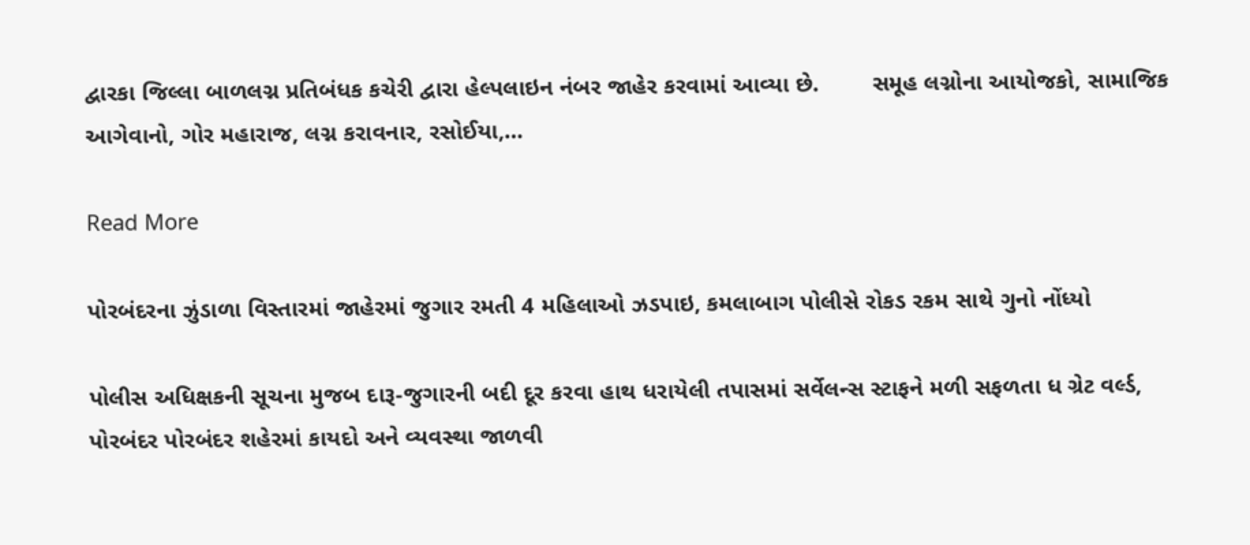દ્વારકા જિલ્લા બાળલગ્ન પ્રતિબંધક કચેરી દ્વારા હેલ્પલાઇન નંબર જાહેર કરવામાં આવ્યા છે.        સમૂહ લગ્નોના આયોજકો, સામાજિક આગેવાનો, ગોર મહારાજ, લગ્ન કરાવનાર, રસોઈયા,…

Read More

પોરબંદરના ઝુંડાળા વિસ્તારમાં જાહેરમાં જુગાર રમતી 4 મહિલાઓ ઝડપાઇ, કમલાબાગ પોલીસે રોકડ રકમ સાથે ગુનો નોંધ્યો

પોલીસ અધિક્ષકની સૂચના મુજબ દારૂ-જુગારની બદી દૂર કરવા હાથ ધરાયેલી તપાસમાં સર્વેલન્સ સ્ટાફને મળી સફળતા ધ ગ્રેટ વર્લ્ડ, પોરબંદર પોરબંદર શહેરમાં કાયદો અને વ્યવસ્થા જાળવી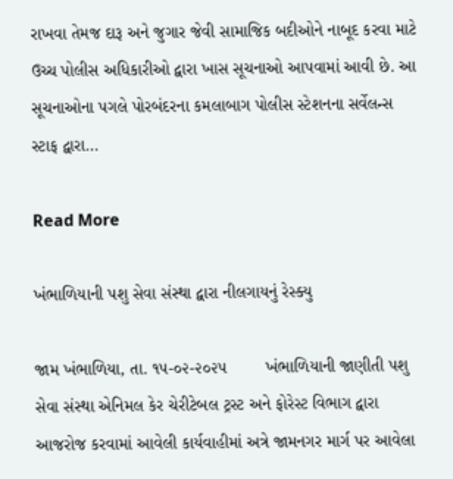રાખવા તેમજ દારૂ અને જુગાર જેવી સામાજિક બદીઓને નાબૂદ કરવા માટે ઉચ્ચ પોલીસ અધિકારીઓ દ્વારા ખાસ સૂચનાઓ આપવામાં આવી છે. આ સૂચનાઓના પગલે પોરબંદરના કમલાબાગ પોલીસ સ્ટેશનના સર્વેલન્સ સ્ટાફ દ્વારા…

Read More

ખંભાળિયાની પશુ સેવા સંસ્થા દ્વારા નીલગાયનું રેસ્ક્યુ

જામ ખંભાળિયા, તા. ૧૫-૦૨-૨૦૨૫        ખંભાળિયાની જાણીતી પશુ સેવા સંસ્થા એનિમલ કેર ચેરીટેબલ ટ્રસ્ટ અને ફોરેસ્ટ વિભાગ દ્વારા આજરોજ કરવામાં આવેલી કાર્યવાહીમાં અત્રે જામનગર માર્ગ પર આવેલા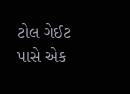ટોલ ગેઈટ પાસે એક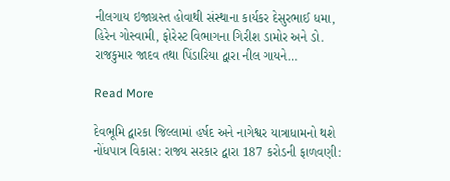નીલગાય ઇજાગ્રસ્ત હોવાથી સંસ્થાના કાર્યકર દેસુરભાઈ ધમા, હિરેન ગોસ્વામી, ફોરેસ્ટ વિભાગના ગિરીશ ડામોર અને ડો. રાજકુમાર જાદવ તથા પિંડારિયા દ્વારા નીલ ગાયને…

Read More

દેવભૂમિ દ્વારકા જિલ્લામાં હર્ષદ અને નાગેશ્વર યાત્રાધામનો થશે નોંધપાત્ર વિકાસ: રાજ્ય સરકાર દ્વારા 187 કરોડની ફાળવણી: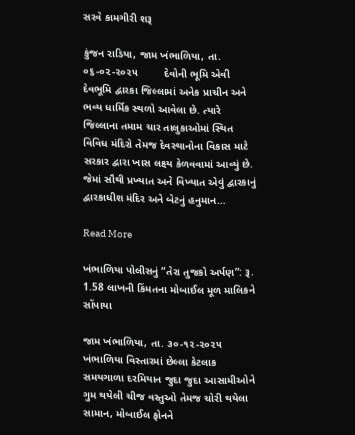સરવે કામગીરી શરૂ

કુંજન રાડિયા, જામ ખંભાળિયા, તા. ૦૬-૦૨-૨૦૨૫         દેવોની ભૂમિ એવી દેવભૂમિ દ્વારકા જિલ્લામાં અનેક પ્રાચીન અને ભવ્ય ધાર્મિક સ્થળો આવેલા છે. ત્યારે જિલ્લાના તમામ ચાર તાલુકાઓમાં સ્થિત વિવિધ મંદિરો તેમજ દેવસ્થાનોના વિકાસ માટે સરકાર દ્વારા ખાસ લક્ષ્ય કેળવવામાં આવ્યું છે. જેમાં સૌથી પ્રખ્યાત અને વિખ્યાત એવું દ્વારકાનું દ્વારકાધીશ મંદિર અને બેટનું હનુમાન…

Read More

ખંભાળિયા પોલીસનું “તેરા તુજકો અર્પણ”: રૂ. 1.58 લાખની કિંમતના મોબાઈલ મૂળ માલિકને સોંપાયા

જામ ખંભાળિયા, તા. ૩૦-૧૨-૨૦૨૫      ખંભાળિયા વિસ્તારમાં છેલ્લા કેટલાક સમયગાળા દરમિયાન જુદા જુદા આસામીઓને ગુમ થયેલી ચીજ વસ્તુઓ તેમજ ચોરી થયેલા સામાન, મોબાઈલ ફોનને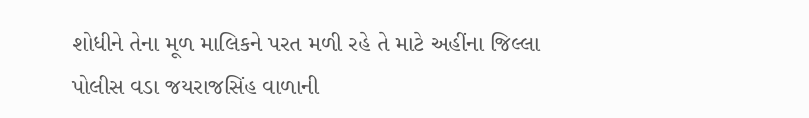શોધીને તેના મૂળ માલિકને પરત મળી રહે તે માટે અહીંના જિલ્લા પોલીસ વડા જયરાજસિંહ વાળાની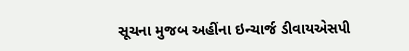સૂચના મુજબ અહીંના ઇન્ચાર્જ ડીવાયએસપી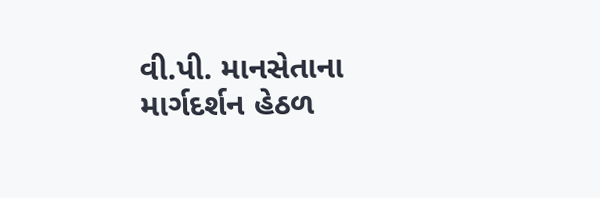વી.પી. માનસેતાના માર્ગદર્શન હેઠળ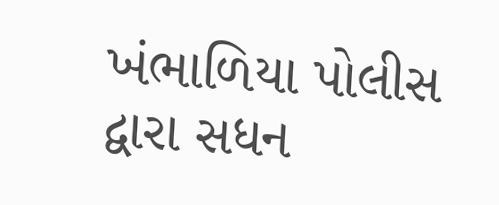ખંભાળિયા પોલીસ દ્વારા સધન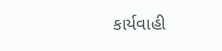કાર્યવાહી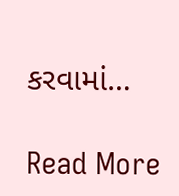કરવામાં…

Read More